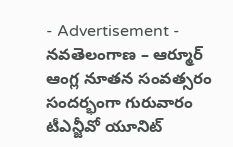- Advertisement -
నవతెలంగాణ – ఆర్మూర్
ఆంగ్ల నూతన సంవత్సరం సందర్భంగా గురువారం టీఎన్జీవో యూనిట్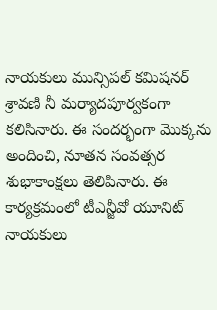నాయకులు మున్సిపల్ కమిషనర్ శ్రావణి నీ మర్యాదపూర్వకంగా కలిసినారు. ఈ సందర్భంగా మొక్కను అందించి, నూతన సంవత్సర శుభాకాంక్షలు తెలిపినారు. ఈ కార్యక్రమంలో టీఎన్జీవో యూనిట్ నాయకులు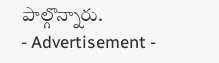పాల్గొన్నారు.
- Advertisement -